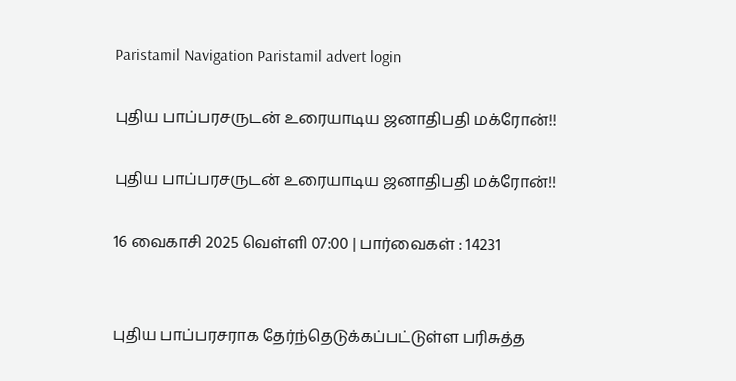Paristamil Navigation Paristamil advert login

புதிய பாப்பரசருடன் உரையாடிய ஜனாதிபதி மக்ரோன்!!

புதிய பாப்பரசருடன் உரையாடிய ஜனாதிபதி மக்ரோன்!!

16 வைகாசி 2025 வெள்ளி 07:00 | பார்வைகள் : 14231


புதிய பாப்பரசராக தேர்ந்தெடுக்கப்பட்டுள்ள பரிசுத்த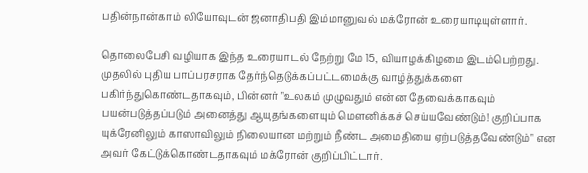பதின்நான்காம் லியோவுடன் ஜனாதிபதி இம்மானுவல் மக்ரோன் உரையாடியுள்ளார்.

தொலைபேசி வழியாக இந்த உரையாடல் நேற்று மே 15, வியாழக்கிழமை இடம்பெற்றது. முதலில் புதிய பாப்பரசராக தேர்ந்தெடுக்கப்பட்டமைக்கு வாழ்த்துக்களை பகிர்ந்துகொண்டதாகவும், பின்னர் "உலகம் முழுவதும் என்ன தேவைக்காகவும் பயன்படுத்தப்படும் அனைத்து ஆயுதங்களையும் மெளனிக்கச் செய்யவேண்டும்! குறிப்பாக யுக்ரேனிலும் காஸாவிலும் நிலையான மற்றும் நீண்ட அமைதியை ஏற்படுத்தவேண்டும்" என அவர் கேட்டுக்கொண்டதாகவும் மக்ரோன் குறிப்பிட்டார்.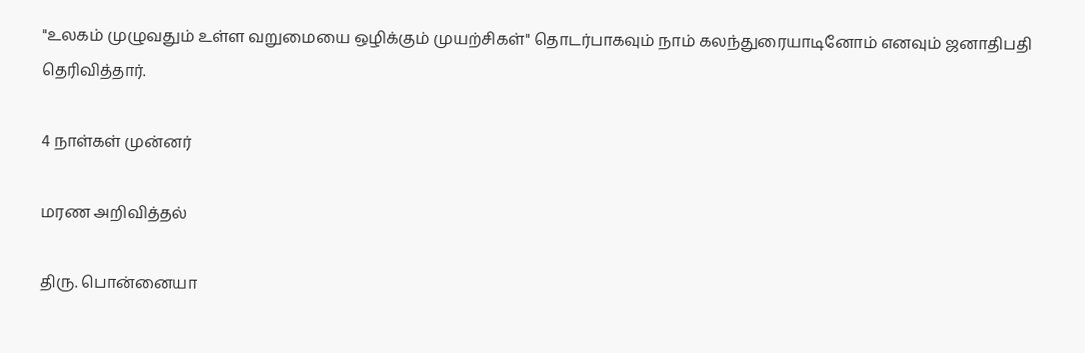"உலகம் முழுவதும் உள்ள வறுமையை ஒழிக்கும் முயற்சிகள்" தொடர்பாகவும் நாம் கலந்துரையாடினோம் எனவும் ஜனாதிபதி தெரிவித்தார்.

4 நாள்கள் முன்னர்

மரண அறிவித்தல்

திரு. பொன்னையா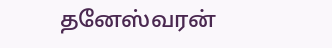தனேஸ்வரன்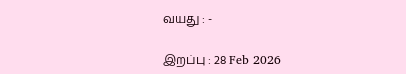வயது : -

இறப்பு : 28 Feb 2026